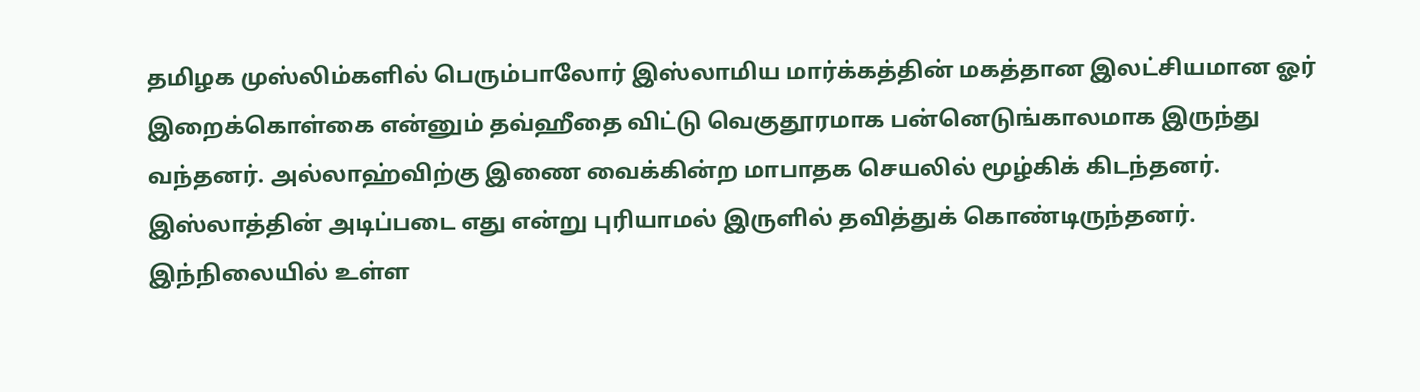தமிழக முஸ்லிம்களில் பெரும்பாலோர் இஸ்லாமிய மார்க்கத்தின் மகத்தான இலட்சியமான ஓர் இறைக்கொள்கை என்னும் தவ்ஹீதை விட்டு வெகுதூரமாக பன்னெடுங்காலமாக இருந்து வந்தனர். அல்லாஹ்விற்கு இணை வைக்கின்ற மாபாதக செயலில் மூழ்கிக் கிடந்தனர். இஸ்லாத்தின் அடிப்படை எது என்று புரியாமல் இருளில் தவித்துக் கொண்டிருந்தனர். இந்நிலையில் உள்ள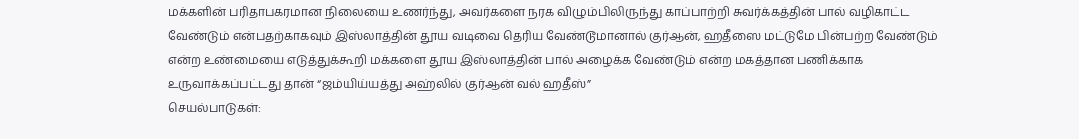மக்களின் பரிதாபகரமான நிலையை உணர்ந்து, அவர்களை நரக விழும்பிலிருந்து காப்பாற்றி சுவர்க்கத்தின் பால் வழிகாட்ட வேண்டும் என்பதற்காகவும் இஸ்லாத்தின் தூய வடிவை தெரிய வேண்டூமானால் குர்ஆன், ஹதீஸை மட்டுமே பின்பற்ற வேண்டும் என்ற உண்மையை எடுத்துக்கூறி மக்களை தூய இஸ்லாத்தின் பால் அழைக்க வேண்டும் என்ற மகத்தான பணிக்காக உருவாக்கப்பட்டது தான் “ஜம்யிய்யத்து அஹ்லில் குர்ஆன் வல் ஹதீஸ்”
செயல்பாடுகள்: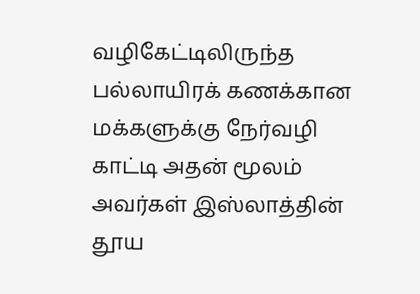வழிகேட்டிலிருந்த பல்லாயிரக் கணக்கான மக்களுக்கு நேர்வழி காட்டி அதன் மூலம் அவர்கள் இஸ்லாத்தின் தூய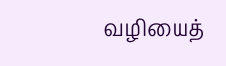வழியைத்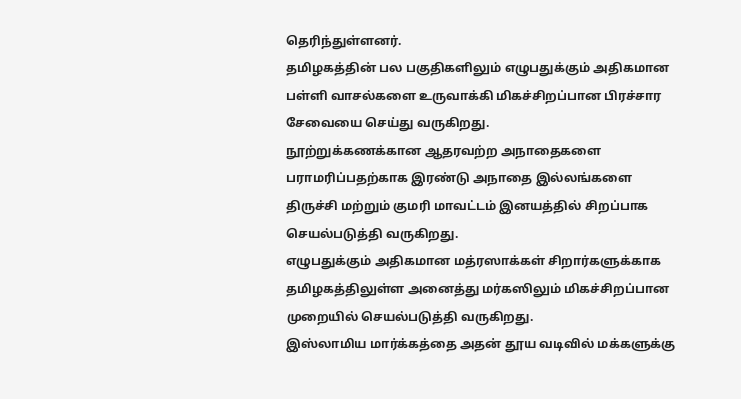தெரிந்துள்ளனர்.
தமிழகத்தின் பல பகுதிகளிலும் எழுபதுக்கும் அதிகமான பள்ளி வாசல்களை உருவாக்கி மிகச்சிறப்பான பிரச்சார சேவையை செய்து வருகிறது.
நூற்றுக்கணக்கான ஆதரவற்ற அநாதைகளை பராமரிப்பதற்காக இரண்டு அநாதை இல்லங்களை திருச்சி மற்றும் குமரி மாவட்டம் இனயத்தில் சிறப்பாக செயல்படுத்தி வருகிறது.
எழுபதுக்கும் அதிகமான மத்ரஸாக்கள் சிறார்களுக்காக தமிழகத்திலுள்ள அனைத்து மர்கஸிலும் மிகச்சிறப்பான முறையில் செயல்படுத்தி வருகிறது.
இஸ்லாமிய மார்க்கத்தை அதன் தூய வடிவில் மக்களுக்கு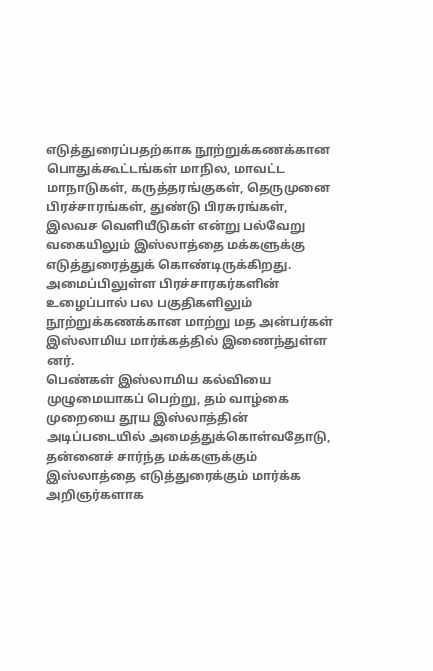எடுத்துரைப்பதற்காக நூற்றுக்கணக்கான பொதுக்கூட்டங்கள் மாநில, மாவட்ட மாநாடுகள், கருத்தரங்குகள், தெருமுனை பிரச்சாரங்கள், துண்டு பிரசுரங்கள், இலவச வெளியீடுகள் என்று பல்வேறு வகையிலும் இஸ்லாத்தை மக்களுக்கு எடுத்துரைத்துக் கொண்டிருக்கிறது.
அமைப்பிலுள்ள பிரச்சாரகர்களின் உழைப்பால் பல பகுதிகளிலும் நூற்றுக்கணக்கான மாற்று மத அன்பர்கள் இஸ்லாமிய மார்க்கத்தில் இணைந்துள்ள னர்.
பெண்கள் இஸ்லாமிய கல்வியை முழுமையாகப் பெற்று, தம் வாழ்கை முறையை தூய இஸ்லாத்தின் அடிப்படையில் அமைத்துக்கொள்வதோடு, தன்னைச் சார்ந்த மக்களுக்கும் இஸ்லாத்தை எடுத்துரைக்கும் மார்க்க அறிஞர்களாக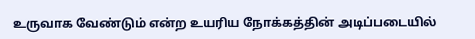உருவாக வேண்டும் என்ற உயரிய நோக்கத்தின் அடிப்படையில்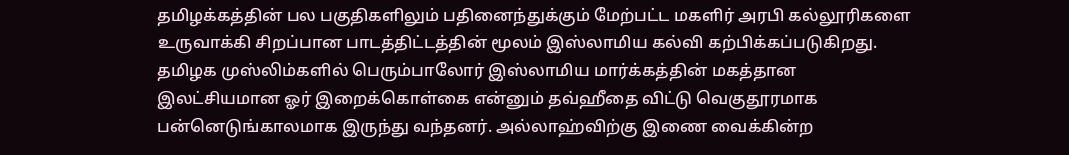தமிழக்கத்தின் பல பகுதிகளிலும் பதினைந்துக்கும் மேற்பட்ட மகளிர் அரபி கல்லூரிகளை உருவாக்கி சிறப்பான பாடத்திட்டத்தின் மூலம் இஸ்லாமிய கல்வி கற்பிக்கப்படுகிறது.
தமிழக முஸ்லிம்களில் பெரும்பாலோர் இஸ்லாமிய மார்க்கத்தின் மகத்தான இலட்சியமான ஓர் இறைக்கொள்கை என்னும் தவ்ஹீதை விட்டு வெகுதூரமாக பன்னெடுங்காலமாக இருந்து வந்தனர். அல்லாஹ்விற்கு இணை வைக்கின்ற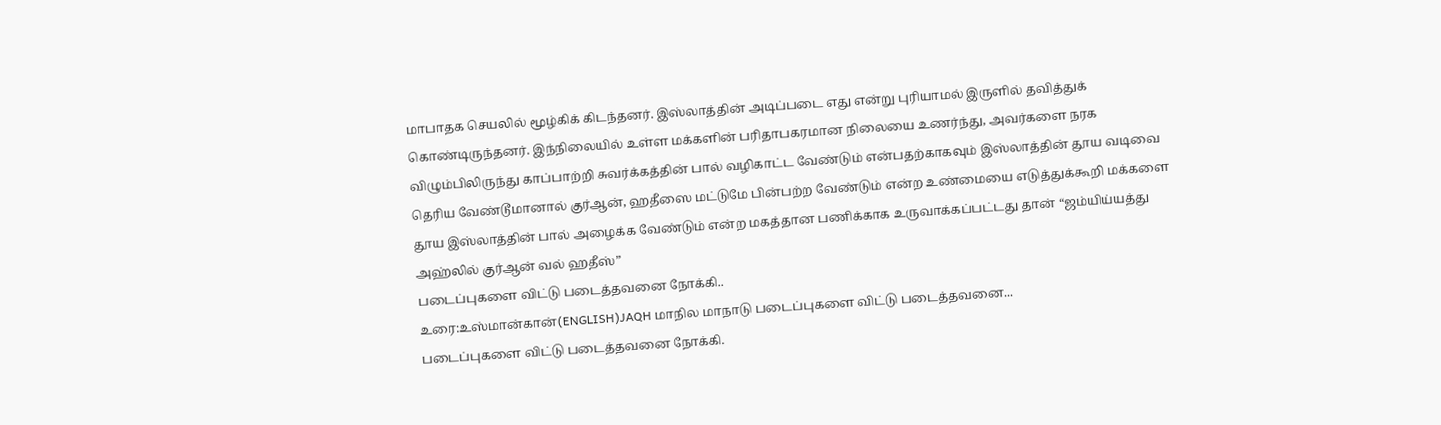மாபாதக செயலில் மூழ்கிக் கிடந்தனர். இஸ்லாத்தின் அடிப்படை எது என்று புரியாமல் இருளில் தவித்துக் கொண்டிருந்தனர். இந்நிலையில் உள்ள மக்களின் பரிதாபகரமான நிலையை உணர்ந்து, அவர்களை நரக விழும்பிலிருந்து காப்பாற்றி சுவர்க்கத்தின் பால் வழிகாட்ட வேண்டும் என்பதற்காகவும் இஸ்லாத்தின் தூய வடிவை தெரிய வேண்டூமானால் குர்ஆன், ஹதீஸை மட்டுமே பின்பற்ற வேண்டும் என்ற உண்மையை எடுத்துக்கூறி மக்களை தூய இஸ்லாத்தின் பால் அழைக்க வேண்டும் என்ற மகத்தான பணிக்காக உருவாக்கப்பட்டது தான் “ஜம்யிய்யத்து அஹ்லில் குர்ஆன் வல் ஹதீஸ்”
படைப்புகளை விட்டு படைத்தவனை நோக்கி..
உரை:உஸ்மான்கான்(ENGLISH)JAQH மாநில மாநாடு படைப்புகளை விட்டு படைத்தவனை...
படைப்புகளை விட்டு படைத்தவனை நோக்கி.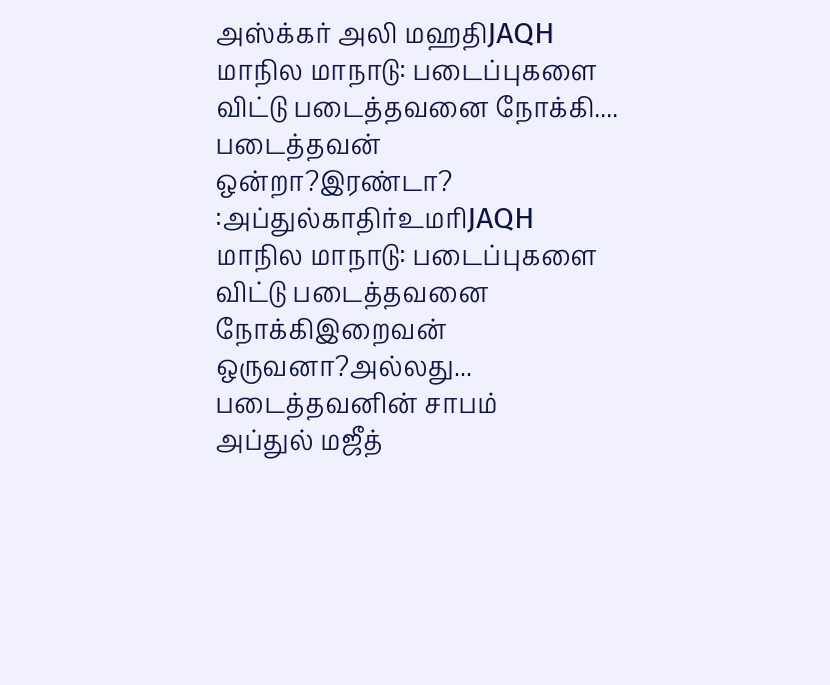அஸ்க்கர் அலி மஹதிJAQH மாநில மாநாடு: படைப்புகளை விட்டு படைத்தவனை நோக்கி....
படைத்தவன் ஒன்றா?இரண்டா?
:அப்துல்காதிர்உமரிJAQH மாநில மாநாடு: படைப்புகளை விட்டு படைத்தவனை நோக்கிஇறைவன் ஒருவனா?அல்லது...
படைத்தவனின் சாபம்
அப்துல் மஜீத்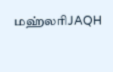மஹ்லரிJAQH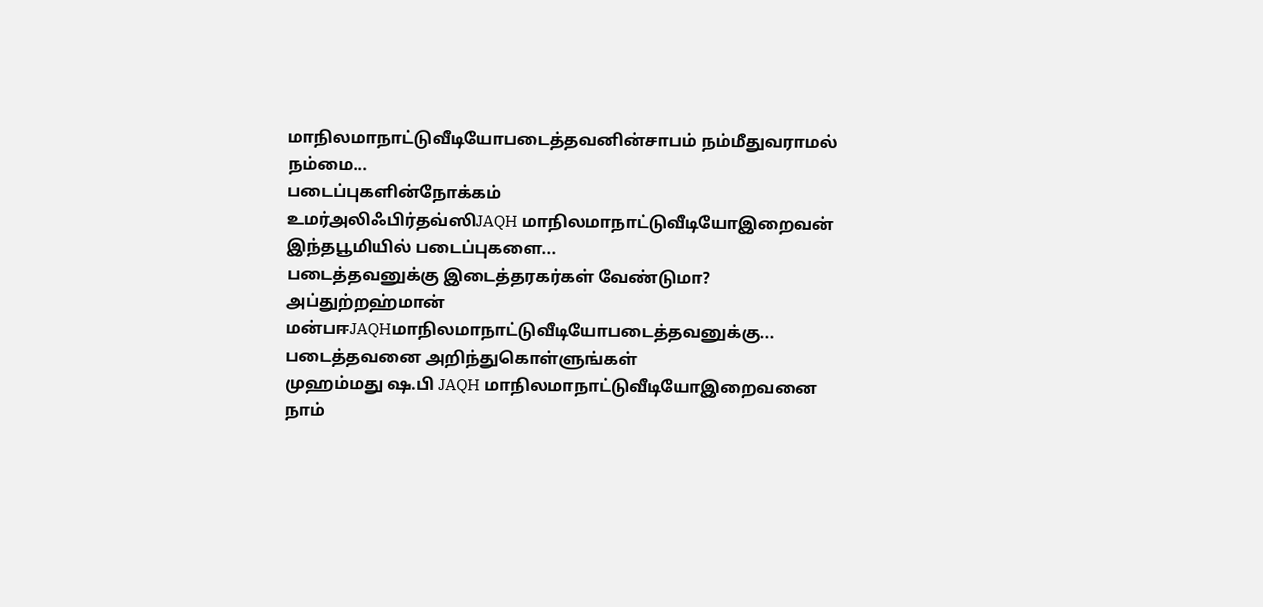மாநிலமாநாட்டுவீடியோபடைத்தவனின்சாபம் நம்மீதுவராமல் நம்மை...
படைப்புகளின்நோக்கம்
உமர்அலிஃபிர்தவ்ஸிJAQH மாநிலமாநாட்டுவீடியோஇறைவன் இந்தபூமியில் படைப்புகளை...
படைத்தவனுக்கு இடைத்தரகர்கள் வேண்டுமா?
அப்துற்றஹ்மான் மன்பஈJAQHமாநிலமாநாட்டுவீடியோபடைத்தவனுக்கு...
படைத்தவனை அறிந்துகொள்ளுங்கள்
முஹம்மது ஷ.பி JAQH மாநிலமாநாட்டுவீடியோஇறைவனை நாம்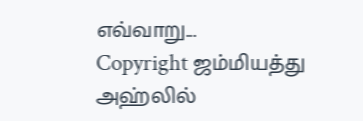எவ்வாறு...
Copyright ஜம்மியத்து அஹ்லில்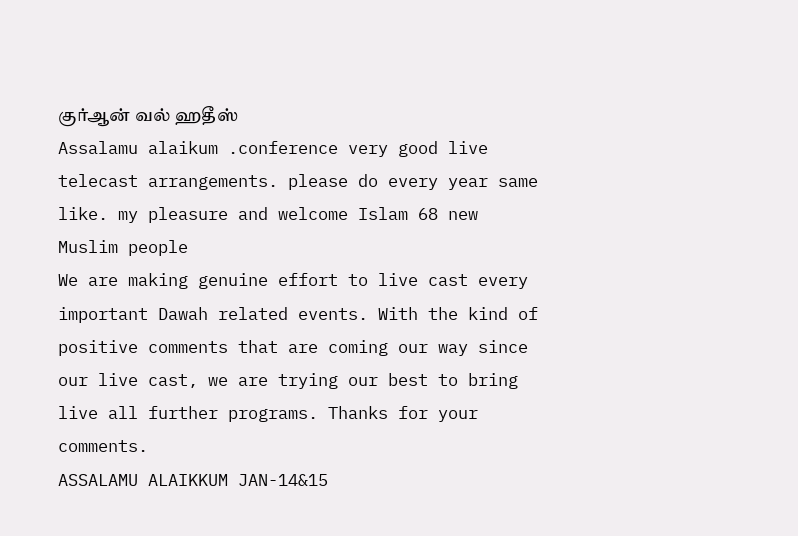குர்ஆன் வல் ஹதீஸ்
Assalamu alaikum .conference very good live telecast arrangements. please do every year same like. my pleasure and welcome Islam 68 new Muslim people
We are making genuine effort to live cast every important Dawah related events. With the kind of positive comments that are coming our way since our live cast, we are trying our best to bring live all further programs. Thanks for your comments.
ASSALAMU ALAIKKUM JAN-14&15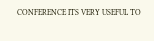CONFERENCE ITS VERY USEFUL TO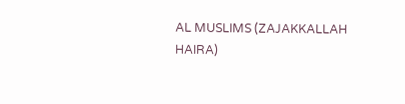AL MUSLIMS (ZAJAKKALLAH HAIRA)